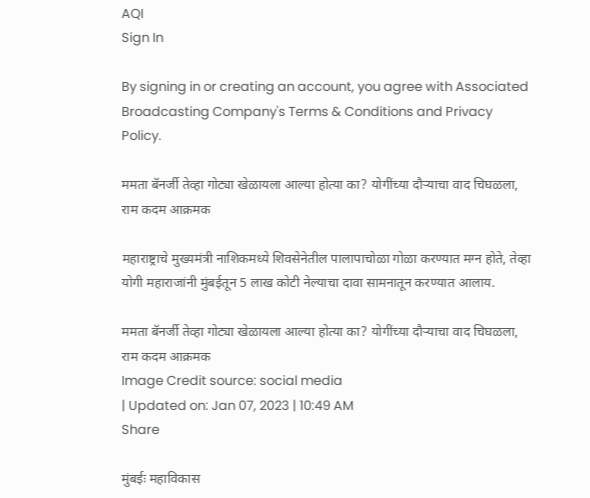AQI
Sign In

By signing in or creating an account, you agree with Associated Broadcasting Company's Terms & Conditions and Privacy Policy.

ममता बॅनर्जी तेव्हा गोट्या खेळायला आल्या होत्या का? योगींच्या दौऱ्याचा वाद चिघळला, राम कदम आक्रमक

महाराष्ट्राचे मुख्यमंत्री नाशिकमध्ये शिवसेनेतील पालापाचोळा गोळा करण्यात मग्न होते, तेव्हा योगी महाराजांनी मुंबईतून 5 लाख कोटी नेल्याचा दावा सामनातून करण्यात आलाय.

ममता बॅनर्जी तेव्हा गोट्या खेळायला आल्या होत्या का? योगींच्या दौऱ्याचा वाद चिघळला, राम कदम आक्रमक
Image Credit source: social media
| Updated on: Jan 07, 2023 | 10:49 AM
Share

मुंबईः महाविकास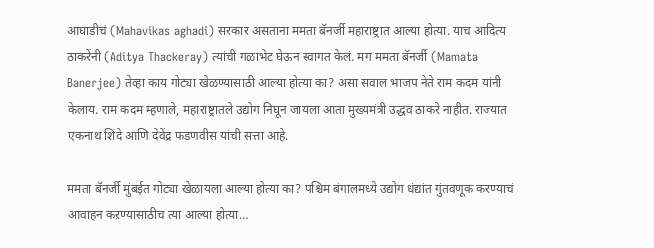आघाडीचं (Mahavikas aghadi) सरकार असताना ममता बॅनर्जी महाराष्ट्रात आल्या होत्या. याच आदित्य ठाकरेंनी (Aditya Thackeray) त्यांची गळाभेट घेऊन स्वागत केलं. मग ममता बॅनर्जी (Mamata Banerjee) तेव्हा काय गोट्या खेळण्यासाठी आल्या होत्या का? असा सवाल भाजप नेते राम कदम यांनी केलाय. राम कदम म्हणाले, महाराष्ट्रातले उद्योग निघून जायला आता मुख्यमंत्री उद्धव ठाकरे नाहीत. राज्यात एकनाथ शिंदे आणि देवेंद्र फडणवीस यांची सत्ता आहे.

ममता बॅनर्जी मुंबईत गोट्या खेळायला आल्या होत्या का? पश्चिम बंगालमध्ये उद्योग धंद्यांत गुंतवणूक करण्याचं आवाहन कऱण्यासाठीच त्या आल्या होत्या…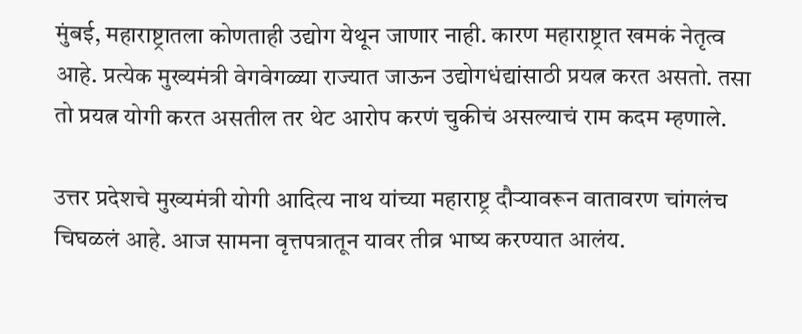मुंबई, महाराष्ट्रातला कोणताही उद्योग येथून जाणार नाही. कारण महाराष्ट्रात खमकं नेतृत्व आहे. प्रत्येक मुख्यमंत्री वेगवेगळ्या राज्यात जाऊन उद्योगधंद्यांसाठी प्रयत्न करत असतो. तसा तो प्रयत्न योगी करत असतील तर थेट आरोप करणं चुकीचं असल्याचं राम कदम म्हणाले.

उत्तर प्रदेशचे मुख्यमंत्री योगी आदित्य नाथ यांच्या महाराष्ट्र दौऱ्यावरून वातावरण चांगलंच चिघळलं आहे. आज सामना वृत्तपत्रातून यावर तीव्र भाष्य करण्यात आलंय.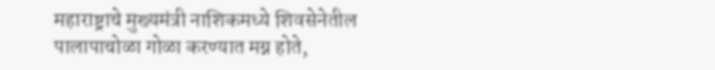महाराष्ट्राचे मुख्यमंत्री नाशिकमध्ये शिवसेनेतील पालापाचोळा गोळा करण्यात मग्न होते,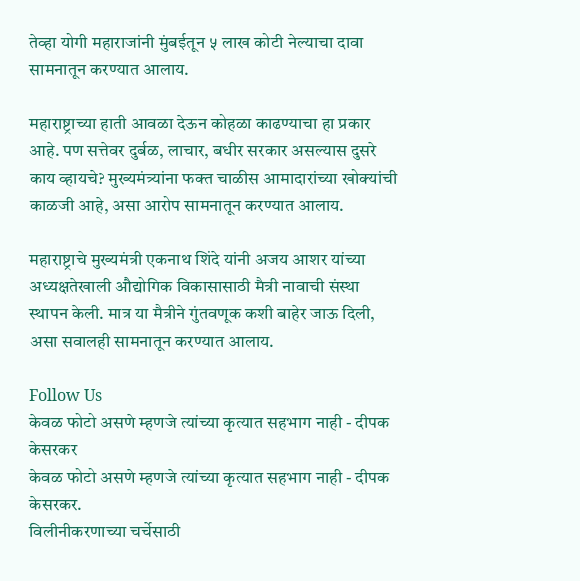तेव्हा योगी महाराजांनी मुंबईतून ५ लाख कोटी नेल्याचा दावा सामनातून करण्यात आलाय.

महाराष्ट्राच्या हाती आवळा देऊन कोहळा काढण्याचा हा प्रकार आहे. पण सत्तेवर दुर्बळ, लाचार, बधीर सरकार असल्यास दुसरे काय व्हायचे? मुख्यमंत्र्यांना फक्त चाळीस आमादारांच्या खोक्यांची काळजी आहे, असा आरोप सामनातून करण्यात आलाय.

महाराष्ट्राचे मुख्यमंत्री एकनाथ शिंदे यांनी अजय आशर यांच्या अध्यक्षतेखाली औद्योगिक विकासासाठी मैत्री नावाची संस्था स्थापन केली. मात्र या मैत्रीने गुंतवणूक कशी बाहेर जाऊ दिली, असा सवालही सामनातून करण्यात आलाय.

Follow Us
केवळ फोटो असणे म्हणजे त्यांच्या कृत्यात सहभाग नाही - दीपक केसरकर
केवळ फोटो असणे म्हणजे त्यांच्या कृत्यात सहभाग नाही - दीपक केसरकर.
विलीनीकरणाच्या चर्चेसाठी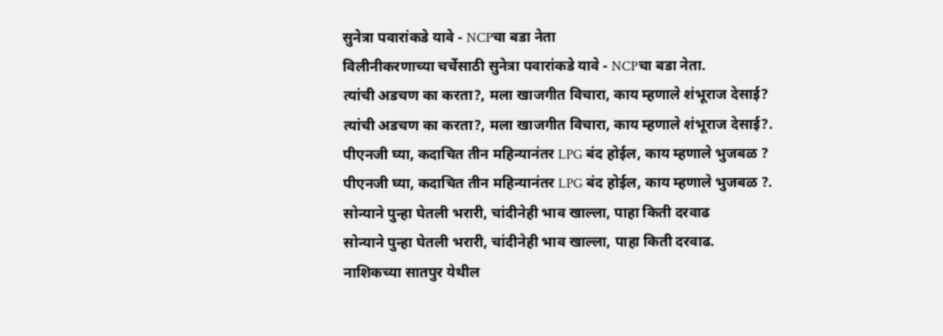सुनेत्रा पवारांकडे यावे - NCPचा बडा नेता
विलीनीकरणाच्या चर्चेसाठी सुनेत्रा पवारांकडे यावे - NCPचा बडा नेता.
त्यांची अडचण का करता?, मला खाजगीत विचारा, काय म्हणाले शंभूराज देसाई?
त्यांची अडचण का करता?, मला खाजगीत विचारा, काय म्हणाले शंभूराज देसाई?.
पीएनजी घ्या, कदाचित तीन महिन्यानंतर LPG बंद होईल, काय म्हणाले भुजबळ ?
पीएनजी घ्या, कदाचित तीन महिन्यानंतर LPG बंद होईल, काय म्हणाले भुजबळ ?.
सोन्याने पुन्हा घेतली भरारी, चांदीनेही भाव खाल्ला, पाहा किती दरवाढ
सोन्याने पुन्हा घेतली भरारी, चांदीनेही भाव खाल्ला, पाहा किती दरवाढ.
नाशिकच्या सातपुर येथील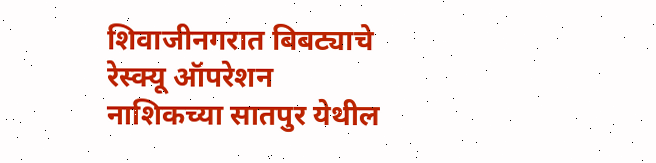शिवाजीनगरात बिबट्याचे रेस्क्यू ऑपरेशन
नाशिकच्या सातपुर येथील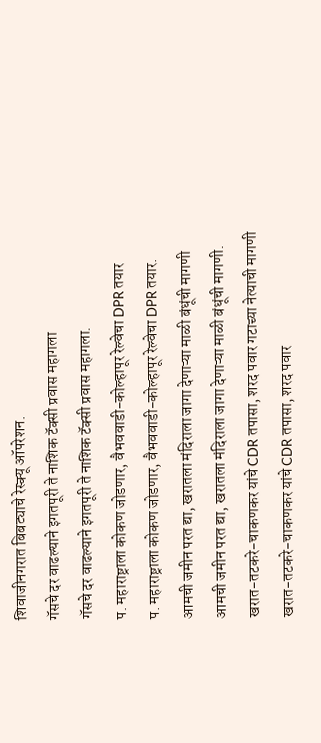शिवाजीनगरात बिबट्याचे रेस्क्यू ऑपरेशन.
गॅसचे दर वाढल्याने इगतपूरी ते नाशिक टॅक्सी प्रवास महागला
गॅसचे दर वाढल्याने इगतपूरी ते नाशिक टॅक्सी प्रवास महागला.
प. महाराष्ट्राला कोकण जोडणार, वैभववाडी-कोल्हापूर रेल्वेचा DPR तयार
प. महाराष्ट्राला कोकण जोडणार, वैभववाडी-कोल्हापूर रेल्वेचा DPR तयार.
आमची जमीन परत द्या, खरातला मंदिराला जागा देणाऱ्या माळी बंधूंची मागणी
आमची जमीन परत द्या, खरातला मंदिराला जागा देणाऱ्या माळी बंधूंची मागणी.
खरात-तटकरे-चाकणकर यांचे CDR तपासा, शरद पवार गटाच्या नेत्याची मागणी
खरात-तटकरे-चाकणकर यांचे CDR तपासा, शरद पवार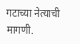गटाच्या नेत्याची मागणी.